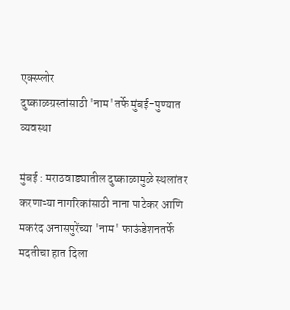एक्स्प्लोर
दुष्काळग्रस्तांसाठी 'नाम'तर्फे मुंबई-पुण्यात व्यवस्था

मुंबई : मराठवाड्यातील दुष्काळामुळे स्थलांतर करणाऱ्या नागरिकांसाठी नाना पाटेकर आणि मकरंद अनासपुरेंच्या 'नाम' फाऊंडेशनतर्फे मदतीचा हात दिला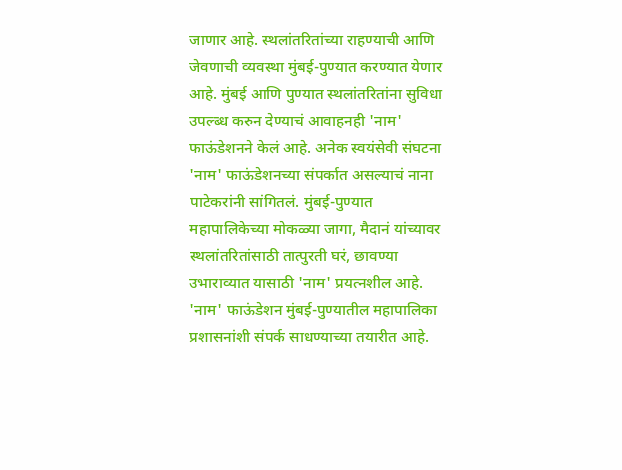जाणार आहे. स्थलांतरितांच्या राहण्याची आणि जेवणाची व्यवस्था मुंबई-पुण्यात करण्यात येणार आहे. मुंबई आणि पुण्यात स्थलांतरितांना सुविधा उपल्ब्ध करुन देण्याचं आवाहनही 'नाम' फाऊंडेशनने केलं आहे. अनेक स्वयंसेवी संघटना 'नाम' फाऊंडेशनच्या संपर्कात असल्याचं नाना पाटेकरांनी सांगितलं. मुंबई-पुण्यात महापालिकेच्या मोकळ्या जागा, मैदानं यांच्यावर स्थलांतरितांसाठी तात्पुरती घरं, छावण्या उभाराव्यात यासाठी 'नाम' प्रयत्नशील आहे. 'नाम' फाऊंडेशन मुंबई-पुण्यातील महापालिका प्रशासनांशी संपर्क साधण्याच्या तयारीत आहे.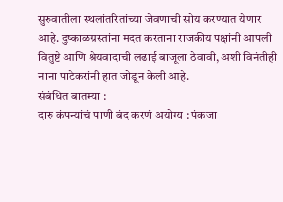सुरुवातीला स्थलांतरितांच्या जेवणाची सोय करण्यात येणार आहे. दुष्काळग्रस्तांना मदत करताना राजकीय पक्षांनी आपली वितुष्टे आणि श्रेयवादाची लढाई बाजूला ठेवावी, अशी विनंतीही नाना पाटेकरांनी हात जोडून केली आहे.
संबंधित बातम्या :
दारु कंपन्यांचं पाणी बंद करणं अयोग्य : पंकजा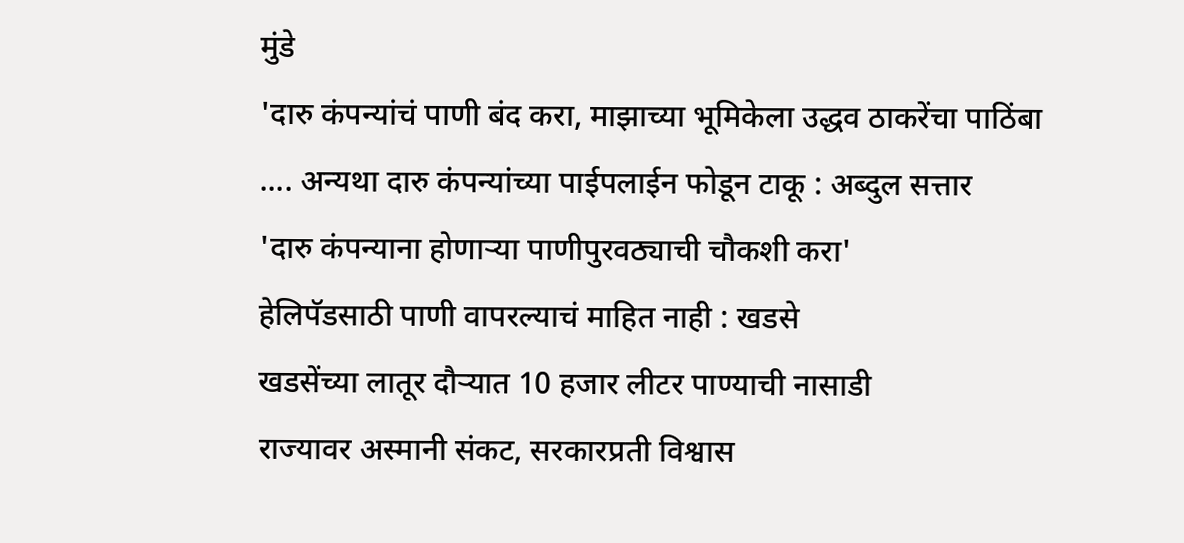मुंडे
'दारु कंपन्यांचं पाणी बंद करा, माझाच्या भूमिकेला उद्धव ठाकरेंचा पाठिंबा
.... अन्यथा दारु कंपन्यांच्या पाईपलाईन फोडून टाकू : अब्दुल सत्तार
'दारु कंपन्याना होणाऱ्या पाणीपुरवठ्याची चौकशी करा'
हेलिपॅडसाठी पाणी वापरल्याचं माहित नाही : खडसे
खडसेंच्या लातूर दौऱ्यात 10 हजार लीटर पाण्याची नासाडी
राज्यावर अस्मानी संकट, सरकारप्रती विश्वास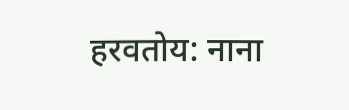हरवतोय: नाना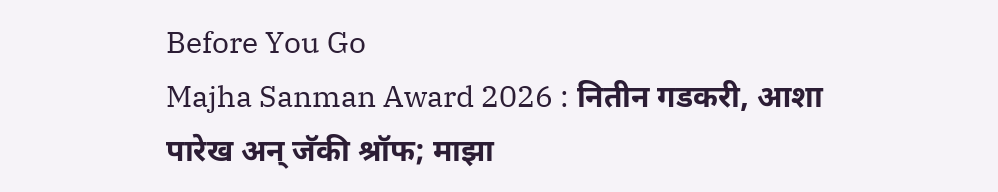Before You Go
Majha Sanman Award 2026 : नितीन गडकरी, आशा पारेख अन् जॅकी श्रॉफ; माझा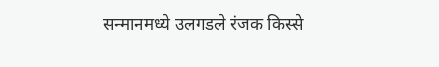सन्मानमध्ये उलगडले रंजक किस्से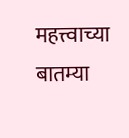महत्त्वाच्या बातम्या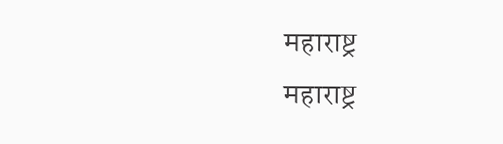महाराष्ट्र
महाराष्ट्र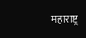महाराष्ट्र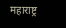महाराष्ट्र